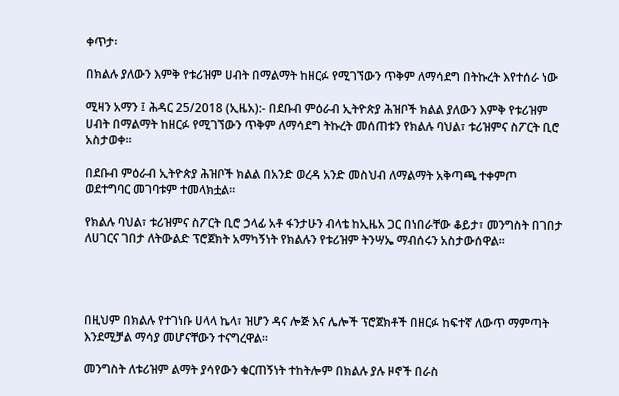ቀጥታ፡

በክልሉ ያለውን እምቅ የቱሪዝም ሀብት በማልማት ከዘርፉ የሚገኘውን ጥቅም ለማሳደግ በትኩረት እየተሰራ ነው

ሚዛን አማን ፤ ሕዳር 25/2018 (ኢዜአ):- በደቡብ ምዕራብ ኢትዮጵያ ሕዝቦች ክልል ያለውን እምቅ የቱሪዝም ሀብት በማልማት ከዘርፉ የሚገኘውን ጥቅም ለማሳደግ ትኩረት መሰጠቱን የክልሉ ባህል፣ ቱሪዝምና ስፖርት ቢሮ አስታወቀ።

በደቡብ ምዕራብ ኢትዮጵያ ሕዝቦች ክልል በአንድ ወረዳ አንድ መስህብ ለማልማት አቅጣጫ ተቀምጦ ወደተግባር መገባቱም ተመላክቷል።

የክልሉ ባህል፣ ቱሪዝምና ስፖርት ቢሮ ኃላፊ አቶ ፋንታሁን ብላቴ ከኢዜአ ጋር በነበራቸው ቆይታ፣ መንግስት በገበታ ለሀገርና ገበታ ለትውልድ ፕሮጀክት አማካኝነት የክልሉን የቱሪዝም ትንሣኤ ማብሰሩን አስታውሰዋል።




በዚህም በክልሉ የተገነቡ ሀላላ ኬላ፣ ዝሆን ዳና ሎጅ እና ሌሎች ፕሮጀክቶች በዘርፉ ከፍተኛ ለውጥ ማምጣት እንደሚቻል ማሳያ መሆናቸውን ተናግረዋል።

መንግስት ለቱሪዝም ልማት ያሳየውን ቁርጠኝነት ተከትሎም በክልሉ ያሉ ዞኖች በራስ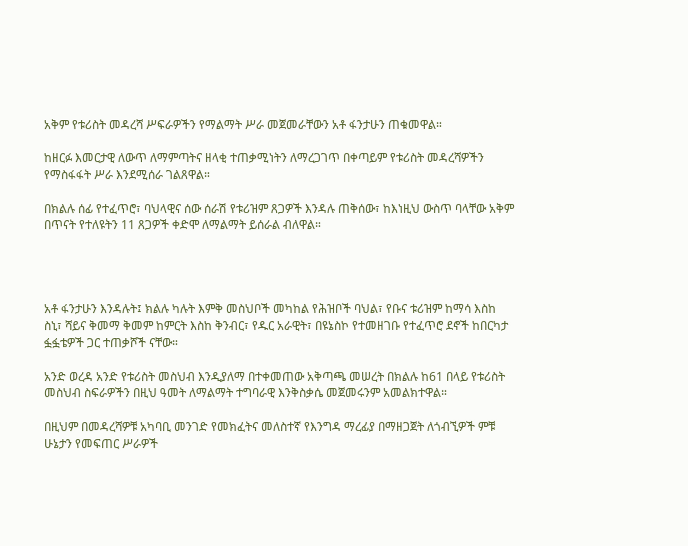አቅም የቱሪስት መዳረሻ ሥፍራዎችን የማልማት ሥራ መጀመራቸውን አቶ ፋንታሁን ጠቁመዋል።

ከዘርፉ እመርታዊ ለውጥ ለማምጣትና ዘላቂ ተጠቃሚነትን ለማረጋገጥ በቀጣይም የቱሪስት መዳረሻዎችን የማስፋፋት ሥራ እንደሚሰራ ገልጸዋል።

በክልሉ ሰፊ የተፈጥሮ፣ ባህላዊና ሰው ሰራሽ የቱሪዝም ጸጋዎች እንዳሉ ጠቅሰው፣ ከእነዚህ ውስጥ ባላቸው አቅም በጥናት የተለዩትን 11 ጸጋዎች ቀድሞ ለማልማት ይሰራል ብለዋል።




አቶ ፋንታሁን እንዳሉት፤ ክልሉ ካሉት እምቅ መስህቦች መካከል የሕዝቦች ባህል፣ የቡና ቱሪዝም ከማሳ እስከ ስኒ፣ ሻይና ቅመማ ቅመም ከምርት እስከ ቅንብር፣ የዱር አራዊት፣ በዩኔስኮ የተመዘገቡ የተፈጥሮ ደኖች ከበርካታ ፏፏቴዎች ጋር ተጠቃሾች ናቸው።

አንድ ወረዳ አንድ የቱሪስት መስህብ እንዲያለማ በተቀመጠው አቅጣጫ መሠረት በክልሉ ከ61 በላይ የቱሪስት መስህብ ስፍራዎችን በዚህ ዓመት ለማልማት ተግባራዊ እንቅስቃሴ መጀመሩንም አመልክተዋል።

በዚህም በመዳረሻዎቹ አካባቢ መንገድ የመክፈትና መለስተኛ የእንግዳ ማረፊያ በማዘጋጀት ለጎብኚዎች ምቹ ሁኔታን የመፍጠር ሥራዎች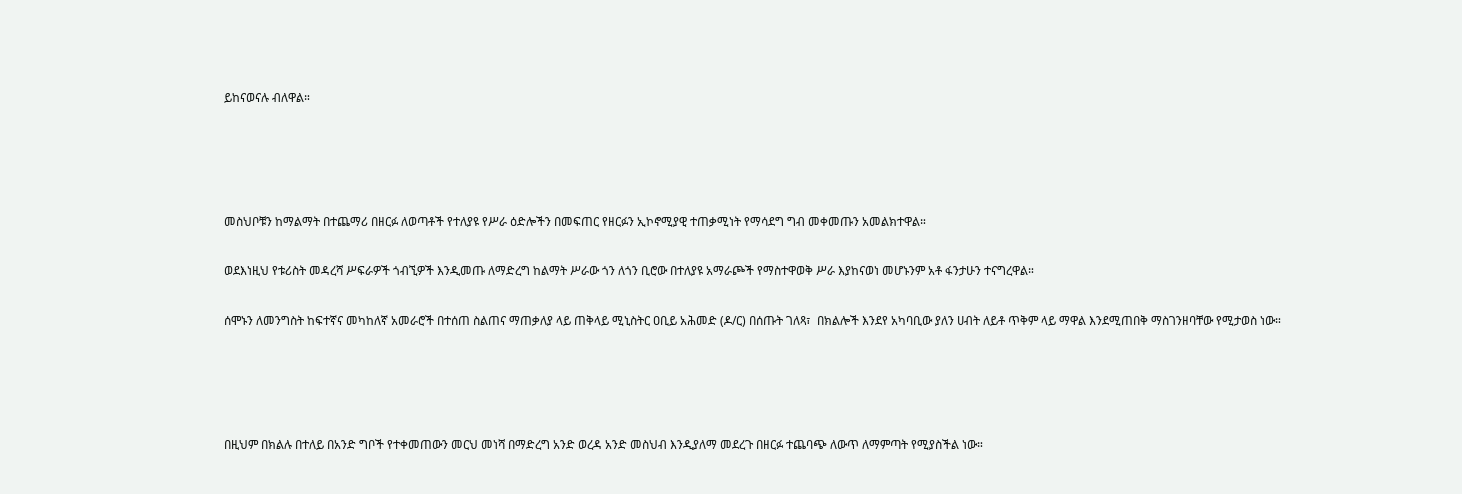ይከናወናሉ ብለዋል።




መስህቦቹን ከማልማት በተጨማሪ በዘርፉ ለወጣቶች የተለያዩ የሥራ ዕድሎችን በመፍጠር የዘርፉን ኢኮኖሚያዊ ተጠቃሚነት የማሳደግ ግብ መቀመጡን አመልክተዋል።

ወደእነዚህ የቱሪስት መዳረሻ ሥፍራዎች ጎብኚዎች እንዲመጡ ለማድረግ ከልማት ሥራው ጎን ለጎን ቢሮው በተለያዩ አማራጮች የማስተዋወቅ ሥራ እያከናወነ መሆኑንም አቶ ፋንታሁን ተናግረዋል።

ሰሞኑን ለመንግስት ከፍተኛና መካከለኛ አመራሮች በተሰጠ ስልጠና ማጠቃለያ ላይ ጠቅላይ ሚኒስትር ዐቢይ አሕመድ (ዶ/ር) በሰጡት ገለጻ፣  በክልሎች እንደየ አካባቢው ያለን ሀብት ለይቶ ጥቅም ላይ ማዋል እንደሚጠበቅ ማስገንዘባቸው የሚታወስ ነው።




በዚህም በክልሉ በተለይ በአንድ ግቦች የተቀመጠውን መርህ መነሻ በማድረግ አንድ ወረዳ አንድ መስህብ እንዲያለማ መደረጉ በዘርፉ ተጨባጭ ለውጥ ለማምጣት የሚያስችል ነው።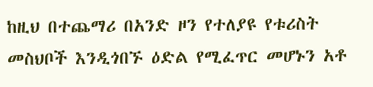ከዚህ በተጨማሪ በአንድ ዞን የተለያዩ የቱሪስት መስህቦች እንዲጎበኙ ዕድል የሚፈጥር መሆኑን አቶ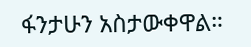ፋንታሁን አስታውቀዋል።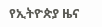የኢትዮጵያ ዜና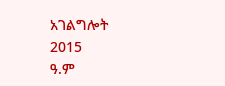አገልግሎት
2015
ዓ.ም